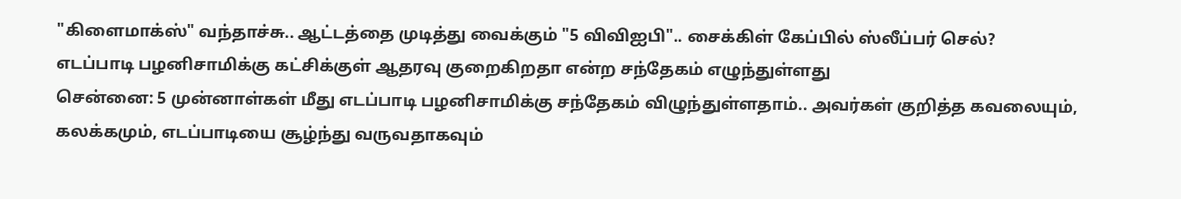"கிளைமாக்ஸ்" வந்தாச்சு.. ஆட்டத்தை முடித்து வைக்கும் "5 விவிஐபி".. சைக்கிள் கேப்பில் ஸ்லீப்பர் செல்?
எடப்பாடி பழனிசாமிக்கு கட்சிக்குள் ஆதரவு குறைகிறதா என்ற சந்தேகம் எழுந்துள்ளது
சென்னை: 5 முன்னாள்கள் மீது எடப்பாடி பழனிசாமிக்கு சந்தேகம் விழுந்துள்ளதாம்.. அவர்கள் குறித்த கவலையும், கலக்கமும், எடப்பாடியை சூழ்ந்து வருவதாகவும்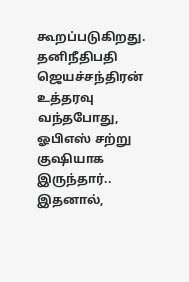கூறப்படுகிறது.
தனிநீதிபதி ஜெயச்சந்திரன் உத்தரவு வந்தபோது, ஓபிஎஸ் சற்று குஷியாக இருந்தார்.. இதனால்,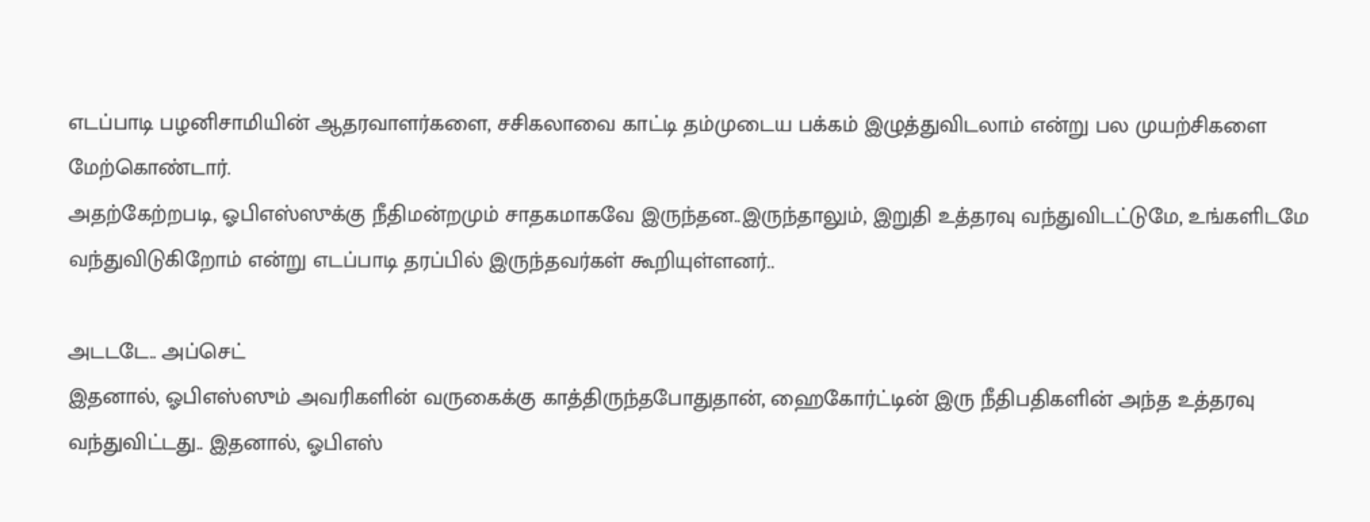எடப்பாடி பழனிசாமியின் ஆதரவாளர்களை, சசிகலாவை காட்டி தம்முடைய பக்கம் இழுத்துவிடலாம் என்று பல முயற்சிகளை மேற்கொண்டார்.
அதற்கேற்றபடி, ஓபிஎஸ்ஸுக்கு நீதிமன்றமும் சாதகமாகவே இருந்தன..இருந்தாலும், இறுதி உத்தரவு வந்துவிடட்டுமே, உங்களிடமே வந்துவிடுகிறோம் என்று எடப்பாடி தரப்பில் இருந்தவர்கள் கூறியுள்ளனர்..

அடடடே.. அப்செட்
இதனால், ஓபிஎஸ்ஸும் அவரிகளின் வருகைக்கு காத்திருந்தபோதுதான், ஹைகோர்ட்டின் இரு நீதிபதிகளின் அந்த உத்தரவு வந்துவிட்டது.. இதனால், ஓபிஎஸ்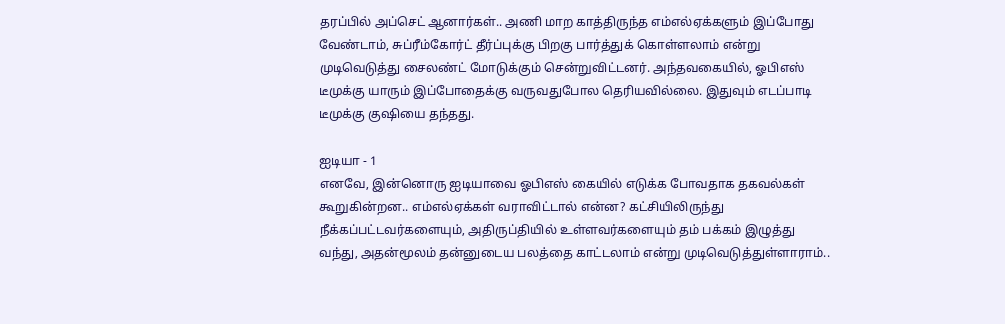தரப்பில் அப்செட் ஆனார்கள்.. அணி மாற காத்திருந்த எம்எல்ஏக்களும் இப்போது வேண்டாம், சுப்ரீம்கோர்ட் தீர்ப்புக்கு பிறகு பார்த்துக் கொள்ளலாம் என்று முடிவெடுத்து சைலண்ட் மோடுக்கும் சென்றுவிட்டனர். அந்தவகையில், ஓபிஎஸ் டீமுக்கு யாரும் இப்போதைக்கு வருவதுபோல தெரியவில்லை. இதுவும் எடப்பாடி டீமுக்கு குஷியை தந்தது.

ஐடியா - 1
எனவே, இன்னொரு ஐடியாவை ஓபிஎஸ் கையில் எடுக்க போவதாக தகவல்கள் கூறுகின்றன.. எம்எல்ஏக்கள் வராவிட்டால் என்ன? கட்சியிலிருந்து நீக்கப்பட்டவர்களையும், அதிருப்தியில் உள்ளவர்களையும் தம் பக்கம் இழுத்து வந்து, அதன்மூலம் தன்னுடைய பலத்தை காட்டலாம் என்று முடிவெடுத்துள்ளாராம்..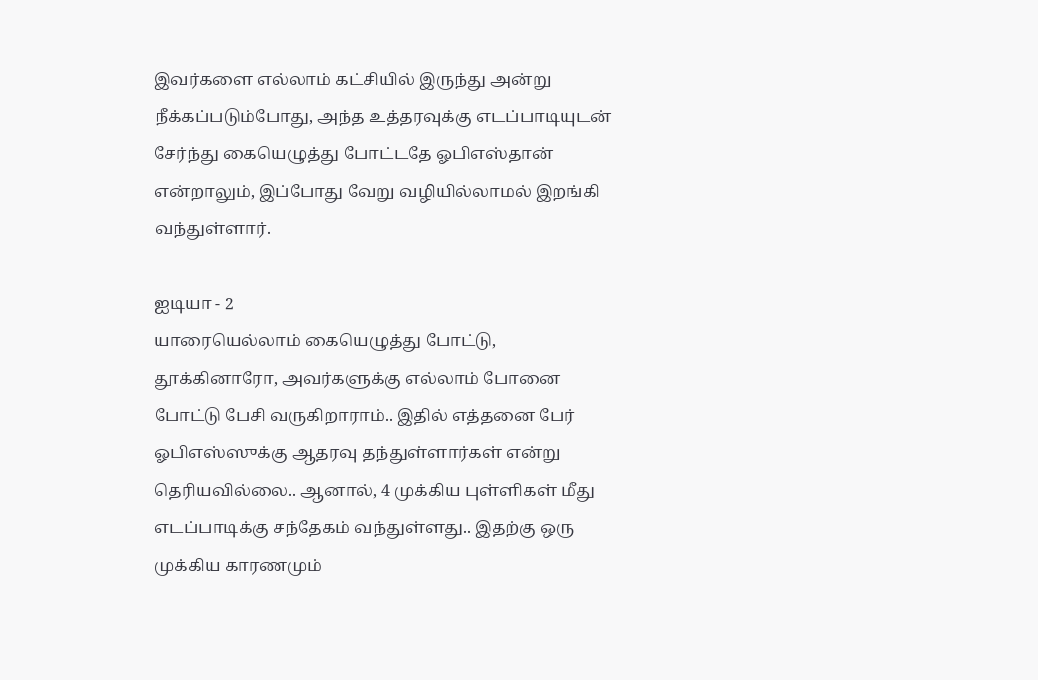இவர்களை எல்லாம் கட்சியில் இருந்து அன்று நீக்கப்படும்போது, அந்த உத்தரவுக்கு எடப்பாடியுடன் சேர்ந்து கையெழுத்து போட்டதே ஓபிஎஸ்தான் என்றாலும், இப்போது வேறு வழியில்லாமல் இறங்கி வந்துள்ளார்.

ஐடியா - 2
யாரையெல்லாம் கையெழுத்து போட்டு, தூக்கினாரோ, அவர்களுக்கு எல்லாம் போனை போட்டு பேசி வருகிறாராம்.. இதில் எத்தனை பேர் ஓபிஎஸ்ஸுக்கு ஆதரவு தந்துள்ளார்கள் என்று தெரியவில்லை.. ஆனால், 4 முக்கிய புள்ளிகள் மீது எடப்பாடிக்கு சந்தேகம் வந்துள்ளது.. இதற்கு ஒரு முக்கிய காரணமும்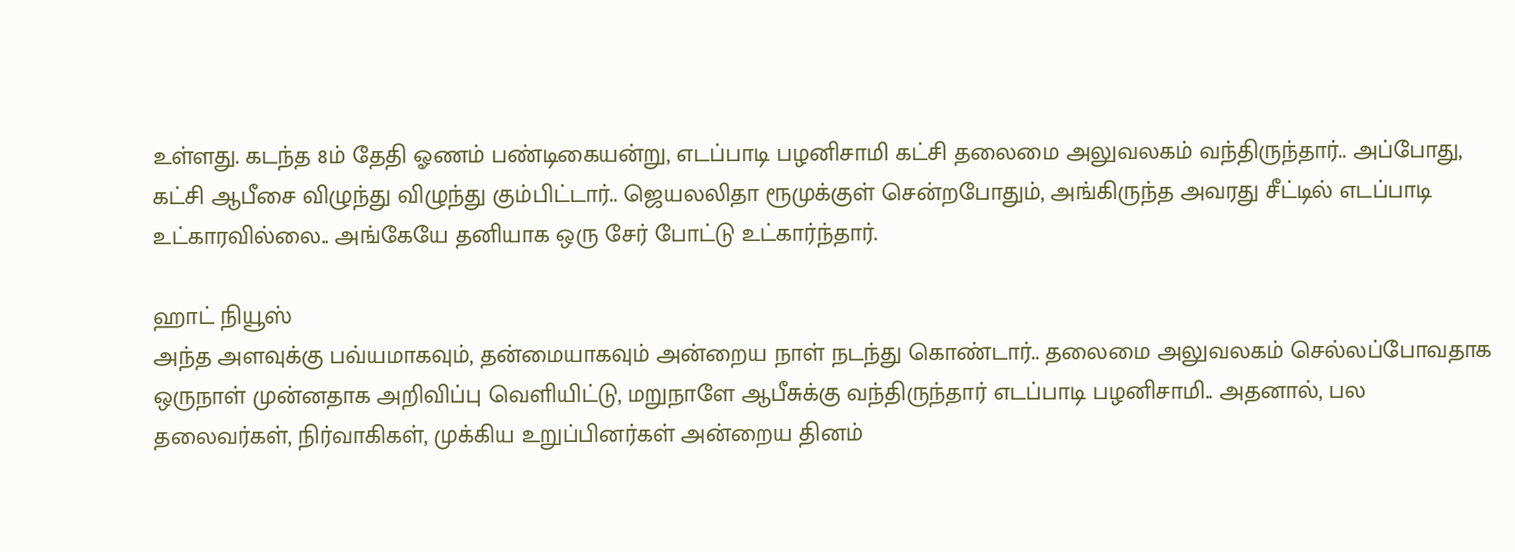உள்ளது. கடந்த 8ம் தேதி ஓணம் பண்டிகையன்று, எடப்பாடி பழனிசாமி கட்சி தலைமை அலுவலகம் வந்திருந்தார்.. அப்போது, கட்சி ஆபீசை விழுந்து விழுந்து கும்பிட்டார்.. ஜெயலலிதா ரூமுக்குள் சென்றபோதும், அங்கிருந்த அவரது சீட்டில் எடப்பாடி உட்காரவில்லை.. அங்கேயே தனியாக ஒரு சேர் போட்டு உட்கார்ந்தார்.

ஹாட் நியூஸ்
அந்த அளவுக்கு பவ்யமாகவும், தன்மையாகவும் அன்றைய நாள் நடந்து கொண்டார்.. தலைமை அலுவலகம் செல்லப்போவதாக ஒருநாள் முன்னதாக அறிவிப்பு வெளியிட்டு, மறுநாளே ஆபீசுக்கு வந்திருந்தார் எடப்பாடி பழனிசாமி.. அதனால், பல தலைவர்கள், நிர்வாகிகள், முக்கிய உறுப்பினர்கள் அன்றைய தினம்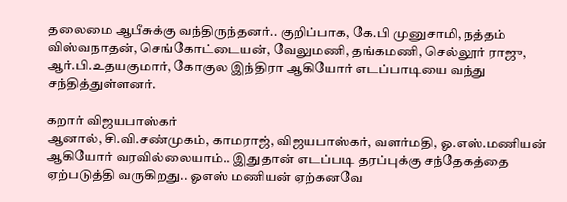தலைமை ஆபீசுக்கு வந்திருந்தனர்.. குறிப்பாக, கே.பி முனுசாமி, நத்தம் விஸ்வநாதன், செங்கோட்டையன், வேலுமணி, தங்கமணி, செல்லூர் ராஜு, ஆர்.பி.உதயகுமார், கோகுல இந்திரா ஆகியோர் எடப்பாடியை வந்து சந்தித்துள்ளனர்.

கறார் விஜயபாஸ்கர்
ஆனால், சி.வி.சண்முகம், காமராஜ், விஜயபாஸ்கர், வளர்மதி, ஓ.எஸ்.மணியன் ஆகியோர் வரவில்லையாம்.. இதுதான் எடப்படி தரப்புக்கு சந்தேகத்தை ஏற்படுத்தி வருகிறது.. ஓஎஸ் மணியன் ஏற்கனவே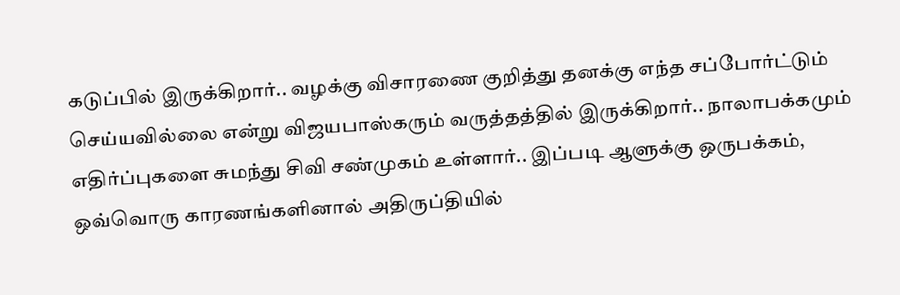கடுப்பில் இருக்கிறார்.. வழக்கு விசாரணை குறித்து தனக்கு எந்த சப்போர்ட்டும் செய்யவில்லை என்று விஜயபாஸ்கரும் வருத்தத்தில் இருக்கிறார்.. நாலாபக்கமும் எதிர்ப்புகளை சுமந்து சிவி சண்முகம் உள்ளார்.. இப்படி ஆளுக்கு ஒருபக்கம், ஒவ்வொரு காரணங்களினால் அதிருப்தியில்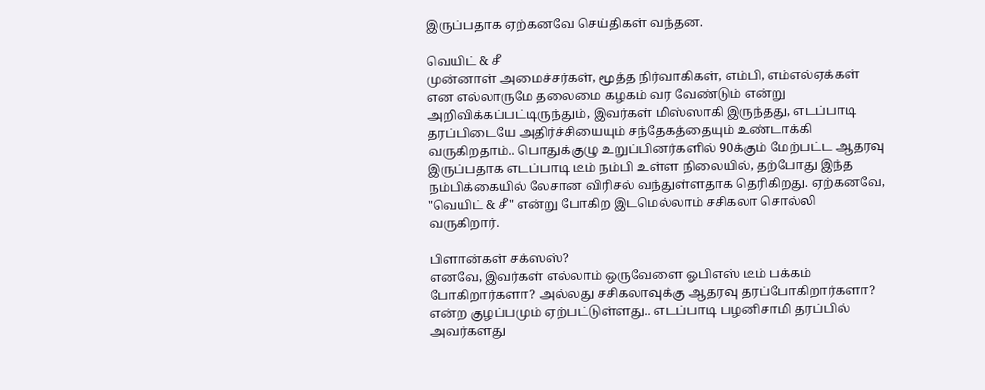இருப்பதாக ஏற்கனவே செய்திகள் வந்தன.

வெயிட் & சீ
முன்னாள் அமைச்சர்கள், மூத்த நிர்வாகிகள், எம்பி, எம்எல்ஏக்கள் என எல்லாருமே தலைமை கழகம் வர வேண்டும் என்று அறிவிக்கப்பட்டிருந்தும், இவர்கள் மிஸ்ஸாகி இருந்தது, எடப்பாடி தரப்பிடையே அதிர்ச்சியையும் சந்தேகத்தையும் உண்டாக்கி வருகிறதாம்.. பொதுக்குழு உறுப்பினர்களில் 90க்கும் மேற்பட்ட ஆதரவு இருப்பதாக எடப்பாடி டீம் நம்பி உள்ள நிலையில், தற்போது இந்த நம்பிக்கையில் லேசான விரிசல் வந்துள்ளதாக தெரிகிறது. ஏற்கனவே, "வெயிட் & சீ" என்று போகிற இடமெல்லாம் சசிகலா சொல்லி வருகிறார்.

பிளான்கள் சக்ஸஸ்?
எனவே, இவர்கள் எல்லாம் ஒருவேளை ஓபிஎஸ் டீம் பக்கம் போகிறார்களா? அல்லது சசிகலாவுக்கு ஆதரவு தரப்போகிறார்களா? என்ற குழப்பமும் ஏற்பட்டுள்ளது.. எடப்பாடி பழனிசாமி தரப்பில் அவர்களது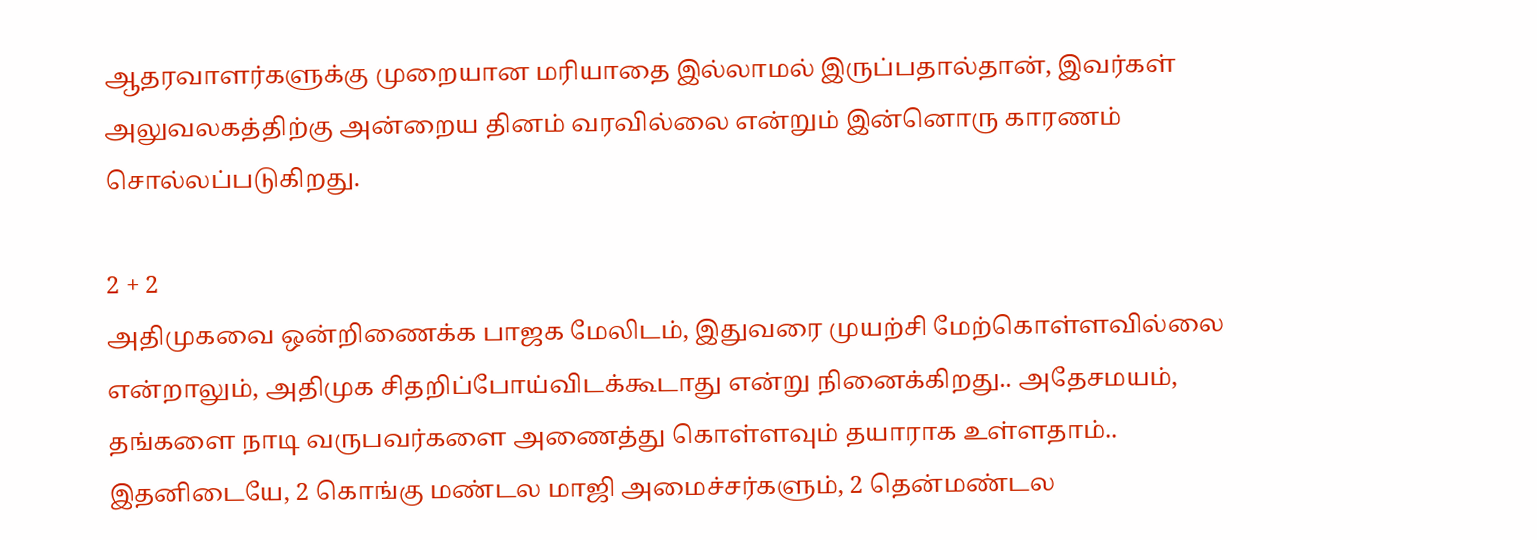ஆதரவாளர்களுக்கு முறையான மரியாதை இல்லாமல் இருப்பதால்தான், இவர்கள் அலுவலகத்திற்கு அன்றைய தினம் வரவில்லை என்றும் இன்னொரு காரணம் சொல்லப்படுகிறது.

2 + 2
அதிமுகவை ஒன்றிணைக்க பாஜக மேலிடம், இதுவரை முயற்சி மேற்கொள்ளவில்லை என்றாலும், அதிமுக சிதறிப்போய்விடக்கூடாது என்று நினைக்கிறது.. அதேசமயம், தங்களை நாடி வருபவர்களை அணைத்து கொள்ளவும் தயாராக உள்ளதாம்.. இதனிடையே, 2 கொங்கு மண்டல மாஜி அமைச்சர்களும், 2 தென்மண்டல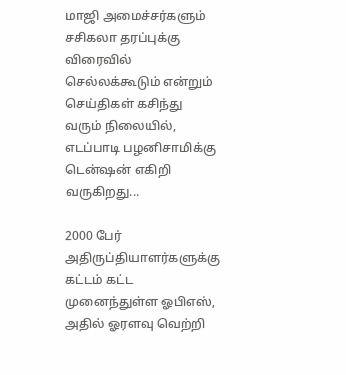மாஜி அமைச்சர்களும் சசிகலா தரப்புக்கு விரைவில் செல்லக்கூடும் என்றும் செய்திகள் கசிந்து வரும் நிலையில், எடப்பாடி பழனிசாமிக்கு டென்ஷன் எகிறி வருகிறது...

2000 பேர்
அதிருப்தியாளர்களுக்கு கட்டம் கட்ட முனைந்துள்ள ஓபிஎஸ், அதில் ஓரளவு வெற்றி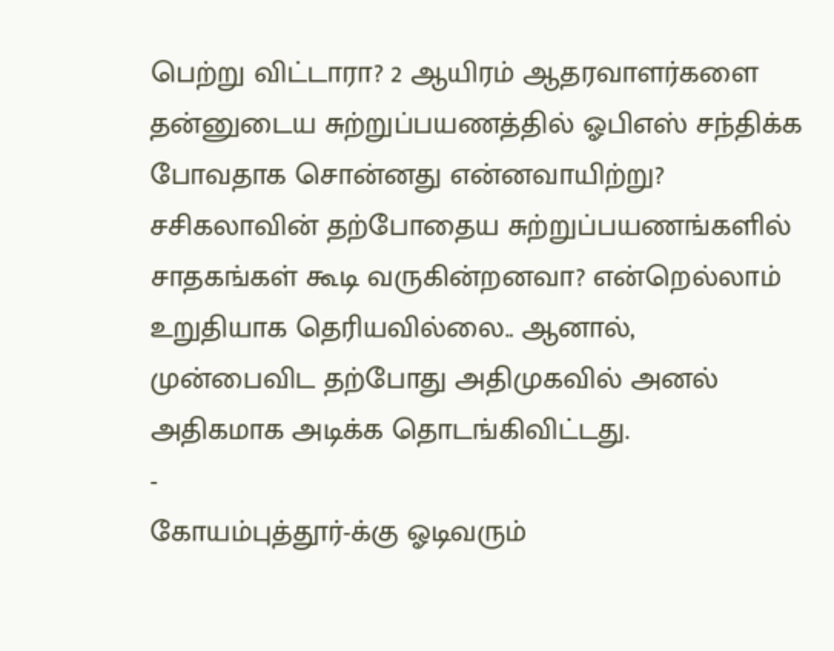பெற்று விட்டாரா? 2 ஆயிரம் ஆதரவாளர்களை தன்னுடைய சுற்றுப்பயணத்தில் ஓபிஎஸ் சந்திக்க போவதாக சொன்னது என்னவாயிற்று? சசிகலாவின் தற்போதைய சுற்றுப்பயணங்களில் சாதகங்கள் கூடி வருகின்றனவா? என்றெல்லாம் உறுதியாக தெரியவில்லை.. ஆனால், முன்பைவிட தற்போது அதிமுகவில் அனல் அதிகமாக அடிக்க தொடங்கிவிட்டது.
-
கோயம்புத்தூர்-க்கு ஓடிவரும்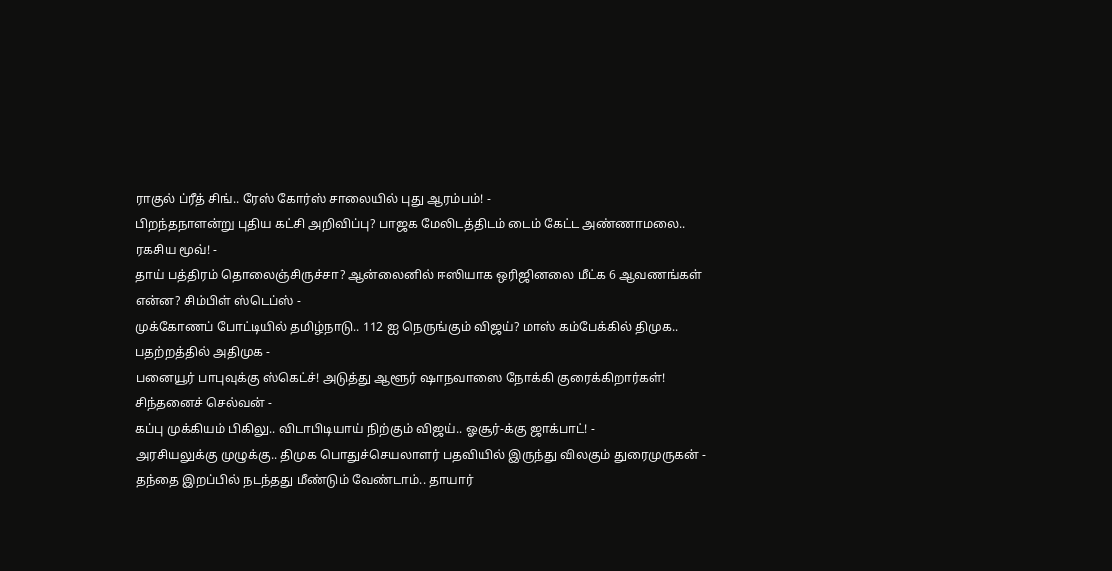ராகுல் ப்ரீத் சிங்.. ரேஸ் கோர்ஸ் சாலையில் புது ஆரம்பம்! -
பிறந்தநாளன்று புதிய கட்சி அறிவிப்பு? பாஜக மேலிடத்திடம் டைம் கேட்ட அண்ணாமலை.. ரகசிய மூவ்! -
தாய் பத்திரம் தொலைஞ்சிருச்சா? ஆன்லைனில் ஈஸியாக ஒரிஜினலை மீட்க 6 ஆவணங்கள் என்ன? சிம்பிள் ஸ்டெப்ஸ் -
முக்கோணப் போட்டியில் தமிழ்நாடு.. 112 ஐ நெருங்கும் விஜய்? மாஸ் கம்பேக்கில் திமுக.. பதற்றத்தில் அதிமுக -
பனையூர் பாபுவுக்கு ஸ்கெட்ச்! அடுத்து ஆளூர் ஷாநவாஸை நோக்கி குரைக்கிறார்கள்! சிந்தனைச் செல்வன் -
கப்பு முக்கியம் பிகிலு.. விடாபிடியாய் நிற்கும் விஜய்.. ஓசூர்-க்கு ஜாக்பாட்! -
அரசியலுக்கு முழுக்கு.. திமுக பொதுச்செயலாளர் பதவியில் இருந்து விலகும் துரைமுருகன் -
தந்தை இறப்பில் நடந்தது மீண்டும் வேண்டாம்.. தாயார்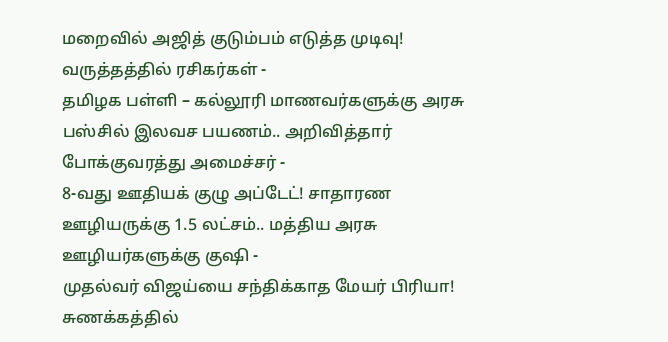மறைவில் அஜித் குடும்பம் எடுத்த முடிவு! வருத்தத்தில் ரசிகர்கள் -
தமிழக பள்ளி – கல்லூரி மாணவர்களுக்கு அரசு பஸ்சில் இலவச பயணம்.. அறிவித்தார் போக்குவரத்து அமைச்சர் -
8-வது ஊதியக் குழு அப்டேட்! சாதாரண ஊழியருக்கு 1.5 லட்சம்.. மத்திய அரசு ஊழியர்களுக்கு குஷி -
முதல்வர் விஜய்யை சந்திக்காத மேயர் பிரியா! சுணக்கத்தில்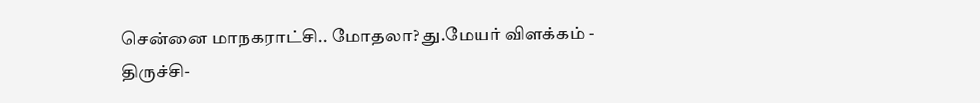சென்னை மாநகராட்சி.. மோதலா? து.மேயர் விளக்கம் -
திருச்சி-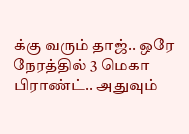க்கு வரும் தாஜ்.. ஒரே நேரத்தில் 3 மெகா பிராண்ட்.. அதுவும்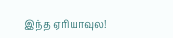இந்த ஏரியாவுல!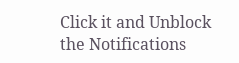Click it and Unblock the Notifications